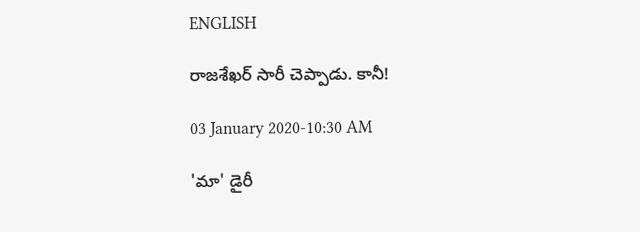ENGLISH

రాజశేఖర్‌ సారీ చెప్పాడు. కానీ!

03 January 2020-10:30 AM

'మా' డైరీ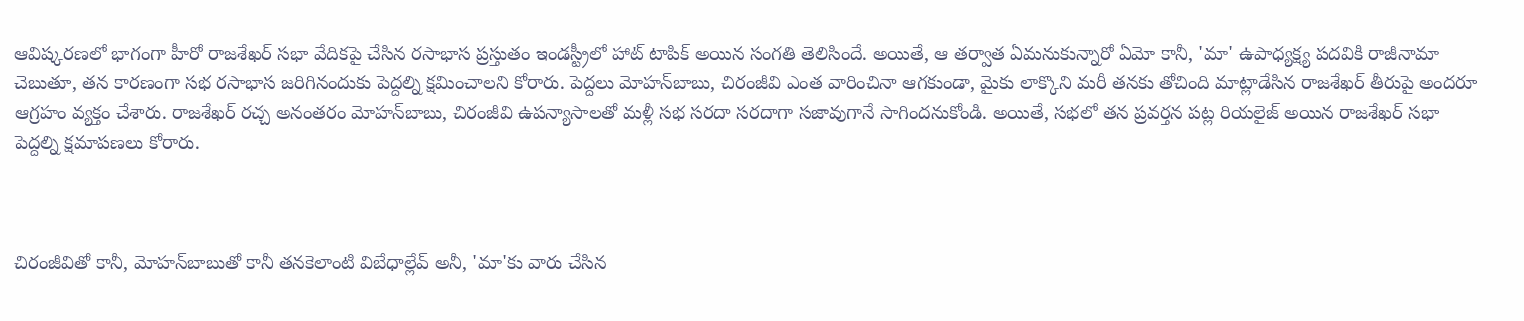ఆవిష్కరణలో భాగంగా హీరో రాజశేఖర్‌ సభా వేదికపై చేసిన రసాభాస ప్రస్తుతం ఇండస్ట్రీలో హాట్‌ టాపిక్‌ అయిన సంగతి తెలిసిందే. అయితే, ఆ తర్వాత ఏమనుకున్నారో ఏమో కానీ, 'మా' ఉపాధ్యక్ష్య పదవికి రాజీనామా చెబుతూ, తన కారణంగా సభ రసాభాస జరిగినందుకు పెద్దల్ని క్షమించాలని కోరారు. పెద్దలు మోహన్‌బాబు, చిరంజీవి ఎంత వారించినా ఆగకుండా, మైకు లాక్కొని మరీ తనకు తోచింది మాట్లాడేసిన రాజశేఖర్‌ తీరుపై అందరూ ఆగ్రహం వ్యక్తం చేశారు. రాజశేఖర్‌ రచ్చ అనంతరం మోహన్‌బాబు, చిరంజీవి ఉపన్యాసాలతో మళ్లీ సభ సరదా సరదాగా సజావుగానే సాగిందనుకోండి. అయితే, సభలో తన ప్రవర్తన పట్ల రియలైజ్‌ అయిన రాజశేఖర్‌ సభా పెద్దల్ని క్షమాపణలు కోరారు.



చిరంజీవితో కానీ, మోహన్‌బాబుతో కానీ తనకెలాంటి విబేధాల్లేవ్‌ అనీ, 'మా'కు వారు చేసిన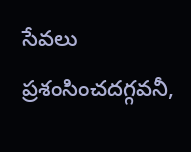సేవలు ప్రశంసించదగ్గవనీ,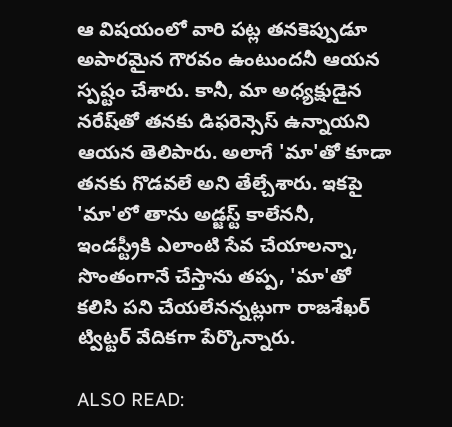ఆ విషయంలో వారి పట్ల తనకెప్పుడూ అపారమైన గౌరవం ఉంటుందనీ ఆయన స్పష్టం చేశారు. కానీ, మా అధ్యక్షుడైన నరేష్‌తో తనకు డిఫరెన్సెస్‌ ఉన్నాయని ఆయన తెలిపారు. అలాగే 'మా'తో కూడా తనకు గొడవలే అని తేల్చేశారు. ఇకపై 'మా'లో తాను అడ్జస్ట్‌ కాలేననీ, ఇండస్ట్రీకి ఎలాంటి సేవ చేయాలన్నా, సొంతంగానే చేస్తాను తప్ప, 'మా'తో కలిసి పని చేయలేనన్నట్లుగా రాజశేఖర్‌ ట్విట్టర్‌ వేదికగా పేర్కొన్నారు.

ALSO READ: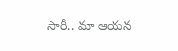సారీ.. మా ఆయన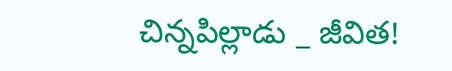చిన్నపిల్లాడు _ జీవిత!